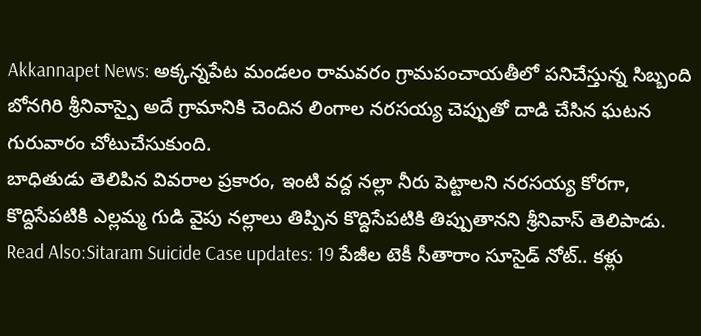Akkannapet News: అక్కన్నపేట మండలం రామవరం గ్రామపంచాయతీలో పనిచేస్తున్న సిబ్బంది బోనగిరి శ్రీనివాస్పై అదే గ్రామానికి చెందిన లింగాల నరసయ్య చెప్పుతో దాడి చేసిన ఘటన గురువారం చోటుచేసుకుంది.
బాధితుడు తెలిపిన వివరాల ప్రకారం, ఇంటి వద్ద నల్లా నీరు పెట్టాలని నరసయ్య కోరగా, కొద్దిసేపటికి ఎల్లమ్మ గుడి వైపు నల్లాలు తిప్పిన కొద్దిసేపటికి తిప్పుతానని శ్రీనివాస్ తెలిపాడు.
Read Also:Sitaram Suicide Case updates: 19 పేజీల టెకీ సీతారాం సూసైడ్ నోట్.. కళ్లు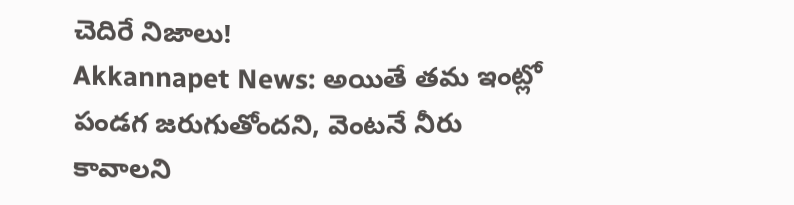చెదిరే నిజాలు!
Akkannapet News: అయితే తమ ఇంట్లో పండగ జరుగుతోందని, వెంటనే నీరు కావాలని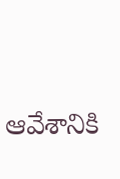ఆవేశానికి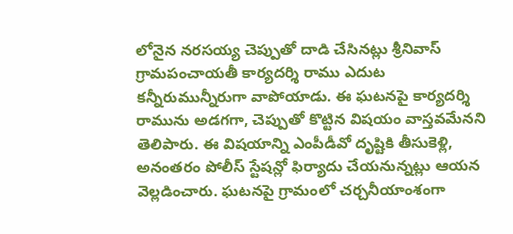లోనైన నరసయ్య చెప్పుతో దాడి చేసినట్లు శ్రీనివాస్ గ్రామపంచాయతీ కార్యదర్శి రాము ఎదుట కన్నీరుమున్నీరుగా వాపోయాడు. ఈ ఘటనపై కార్యదర్శి రామును అడగగా, చెప్పుతో కొట్టిన విషయం వాస్తవమేనని తెలిపారు. ఈ విషయాన్ని ఎంపీడీవో దృష్టికి తీసుకెళ్లి, అనంతరం పోలీస్ స్టేషన్లో ఫిర్యాదు చేయనున్నట్లు ఆయన వెల్లడించారు. ఘటనపై గ్రామంలో చర్చనీయాంశంగా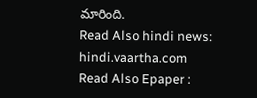మారింది.
Read Also hindi news: hindi.vaartha.com
Read Also Epaper :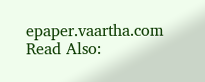epaper.vaartha.com
Read Also: